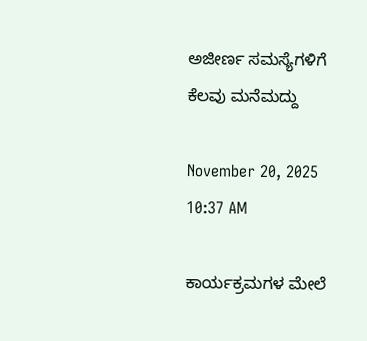ಅಜೀರ್ಣ ಸಮಸ್ಯೆಗಳಿಗೆ ಕೆಲವು ಮನೆಮದ್ದು

November 20, 2025
10:37 AM

ಕಾರ್ಯಕ್ರಮಗಳ ಮೇಲೆ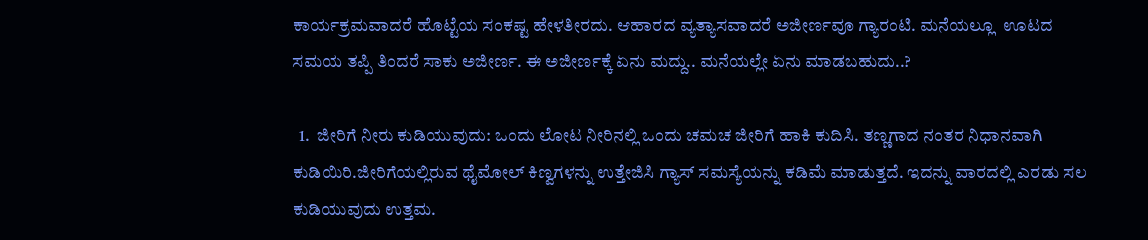ಕಾರ್ಯಕ್ರಮವಾದರೆ ಹೊಟ್ಟೆಯ ಸಂಕಷ್ಟ ಹೇಳತೀರದು. ಆಹಾರದ ವ್ಯತ್ಯಾಸವಾದರೆ ಅಜೀರ್ಣವೂ ಗ್ಯಾರಂಟಿ. ಮನೆಯಲ್ಲೂ  ಊಟದ ಸಮಯ ತಪ್ಪಿ ತಿಂದರೆ ಸಾಕು ಅಜೀರ್ಣ. ಈ ಅಜೀರ್ಣಕ್ಕೆ ಏನು ಮದ್ದು.. ಮನೆಯಲ್ಲೇ ಏನು ಮಾಡಬಹುದು..?

  1.  ಜೀರಿಗೆ ನೀರು ಕುಡಿಯುವುದು: ಒಂದು ಲೋಟ ನೀರಿನಲ್ಲಿ ಒಂದು ಚಮಚ ಜೀರಿಗೆ ಹಾಕಿ ಕುದಿಸಿ. ತಣ್ಣಗಾದ ನಂತರ ನಿಧಾನವಾಗಿ ಕುಡಿಯಿರಿ.ಜೀರಿಗೆಯಲ್ಲಿರುವ ಥೈಮೋಲ್ ಕಿಣ್ವಗಳನ್ನು ಉತ್ತೇಜಿಸಿ ಗ್ಯಾಸ್ ಸಮಸ್ಯೆಯನ್ನು ಕಡಿಮೆ ಮಾಡುತ್ತದೆ. ಇದನ್ನು ವಾರದಲ್ಲಿ ಎರಡು ಸಲ ಕುಡಿಯುವುದು ಉತ್ತಮ.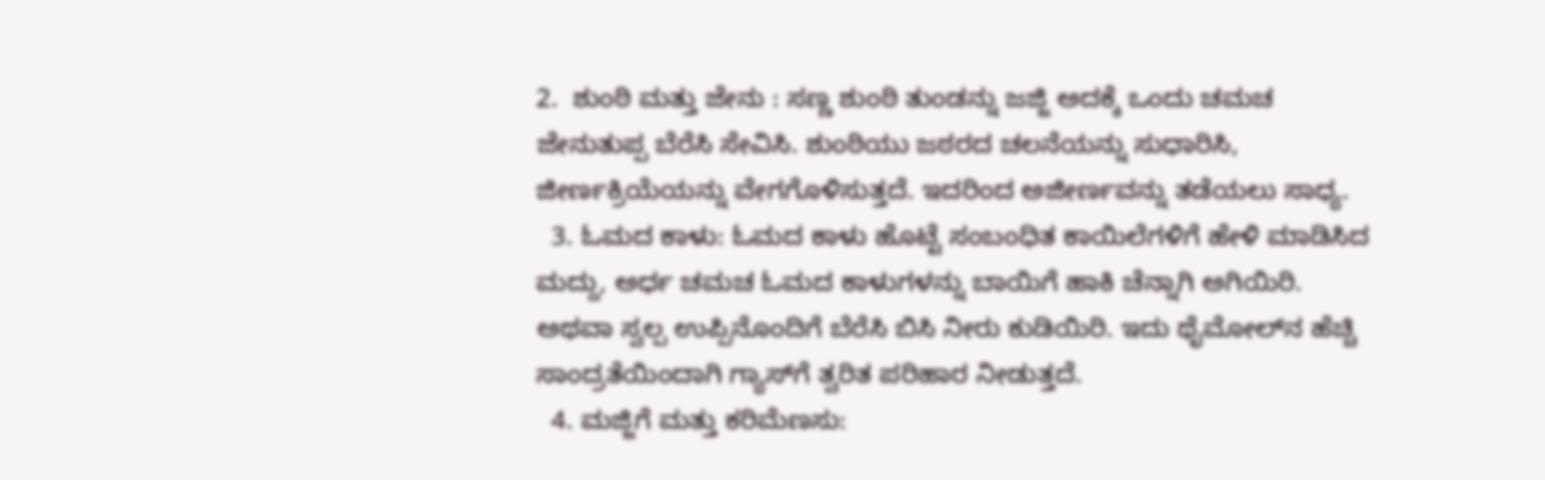2.  ಶುಂಠಿ ಮತ್ತು ಜೇನು : ಸಣ್ಣ ಶುಂಠಿ ತುಂಡನ್ನು ಜಜ್ಜಿ ಅದಕ್ಕೆ ಒಂದು ಚಮಚ ಜೇನುತುಪ್ಪ ಬೆರೆಸಿ ಸೇವಿಸಿ. ಶುಂಠಿಯು ಜಠರದ ಚಲನೆಯನ್ನು ಸುಧಾರಿಸಿ, ಜೀರ್ಣಕ್ರಿಯೆಯನ್ನು ವೇಗಗೊಳಿಸುತ್ತದೆ. ಇದರಿಂದ ಅಜೀರ್ಣವನ್ನು ತಡೆಯಲು ಸಾಧ್ಯ.
  3. ಓಮದ ಕಾಳು: ಓಮದ ಕಾಳು ಹೊಟ್ಟೆ ಸಂಬಂಧಿತ ಕಾಯಿಲೆಗಳಿಗೆ ಹೇಳಿ ಮಾಡಿಸಿದ ಮದ್ದು, ಅರ್ಧ ಚಮಚ ಓಮದ ಕಾಳುಗಳನ್ನು ಬಾಯಿಗೆ ಹಾಕಿ ಚೆನ್ನಾಗಿ ಅಗಿಯಿರಿ. ಅಥವಾ ಸ್ವಲ್ಪ ಉಪ್ಪಿನೊಂದಿಗೆ ಬೆರೆಸಿ ಬಿಸಿ ನೀರು ಕುಡಿಯಿರಿ. ಇದು ಥೈಮೋಲ್‍ನ ಹೆಚ್ಚಿ ಸಾಂದ್ರತೆಯಿಂದಾಗಿ ಗ್ಯಾಸ್‍ಗೆ ತ್ವರಿತ ಪರಿಹಾರ ನೀಡುತ್ತದೆ.
  4. ಮಜ್ಜಿಗೆ ಮತ್ತು ಕರಿಮೆಣಸು: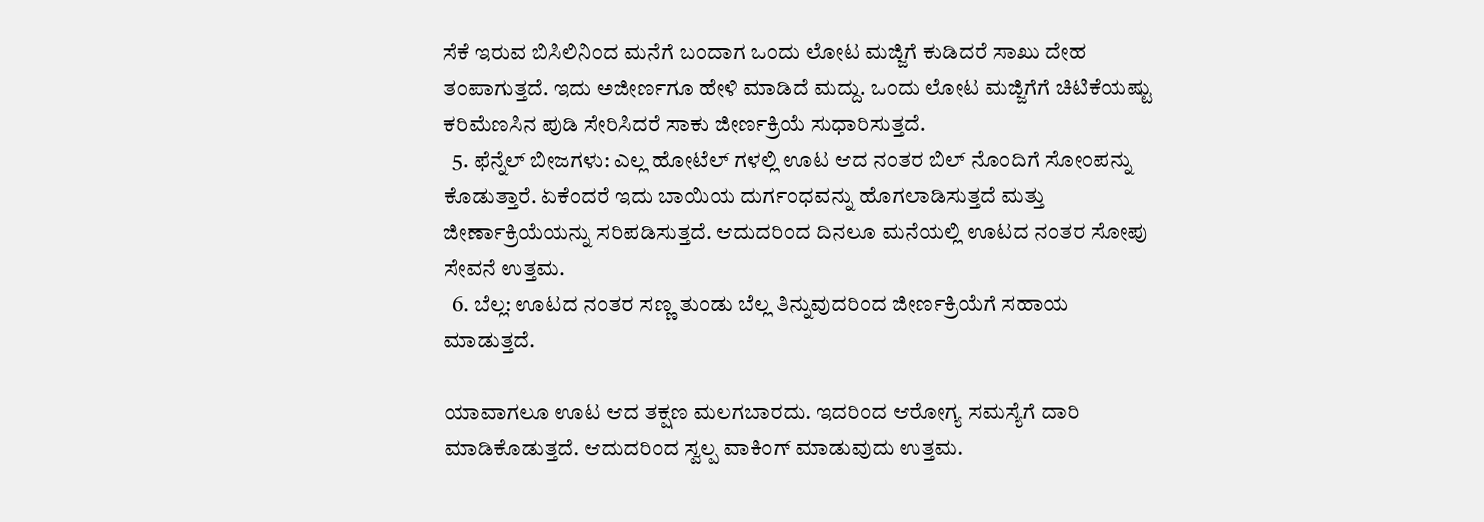ಸೆಕೆ ಇರುವ ಬಿಸಿಲಿನಿಂದ ಮನೆಗೆ ಬಂದಾಗ ಒಂದು ಲೋಟ ಮಜ್ಜಿಗೆ ಕುಡಿದರೆ ಸಾಖು ದೇಹ ತಂಪಾಗುತ್ತದೆ. ಇದು ಅಜೀರ್ಣಗೂ ಹೇಳಿ ಮಾಡಿದೆ ಮದ್ದು. ಒಂದು ಲೋಟ ಮಜ್ಜಿಗೆಗೆ ಚಿಟಿಕೆಯಷ್ಟು ಕರಿಮೆಣಸಿನ ಪುಡಿ ಸೇರಿಸಿದರೆ ಸಾಕು ಜೀರ್ಣಕ್ರಿಯೆ ಸುಧಾರಿಸುತ್ತದೆ.
  5. ಫೆನ್ನೆಲ್ ಬೀಜಗಳು: ಎಲ್ಲ ಹೋಟೆಲ್ ಗಳಲ್ಲಿ ಊಟ ಆದ ನಂತರ ಬಿಲ್ ನೊಂದಿಗೆ ಸೋಂಪನ್ನು ಕೊಡುತ್ತಾರೆ. ಏಕೆಂದರೆ ಇದು ಬಾಯಿಯ ದುರ್ಗಂಧವನ್ನು ಹೊಗಲಾಡಿಸುತ್ತದೆ ಮತ್ತು ಜೀರ್ಣಾಕ್ರಿಯೆಯನ್ನು ಸರಿಪಡಿಸುತ್ತದೆ. ಆದುದರಿಂದ ದಿನಲೂ ಮನೆಯಲ್ಲಿ ಊಟದ ನಂತರ ಸೋಪು ಸೇವನೆ ಉತ್ತಮ.
  6. ಬೆಲ್ಲ: ಊಟದ ನಂತರ ಸಣ್ಣ ತುಂಡು ಬೆಲ್ಲ ತಿನ್ನುವುದರಿಂದ ಜೀರ್ಣಕ್ರಿಯೆಗೆ ಸಹಾಯ ಮಾಡುತ್ತದೆ.

ಯಾವಾಗಲೂ ಊಟ ಆದ ತಕ್ಷಣ ಮಲಗಬಾರದು. ಇದರಿಂದ ಆರೋಗ್ಯ ಸಮಸ್ಯೆಗೆ ದಾರಿ ಮಾಡಿಕೊಡುತ್ತದೆ. ಆದುದರಿಂದ ಸ್ವಲ್ಪ ವಾಕಿಂಗ್ ಮಾಡುವುದು ಉತ್ತಮ.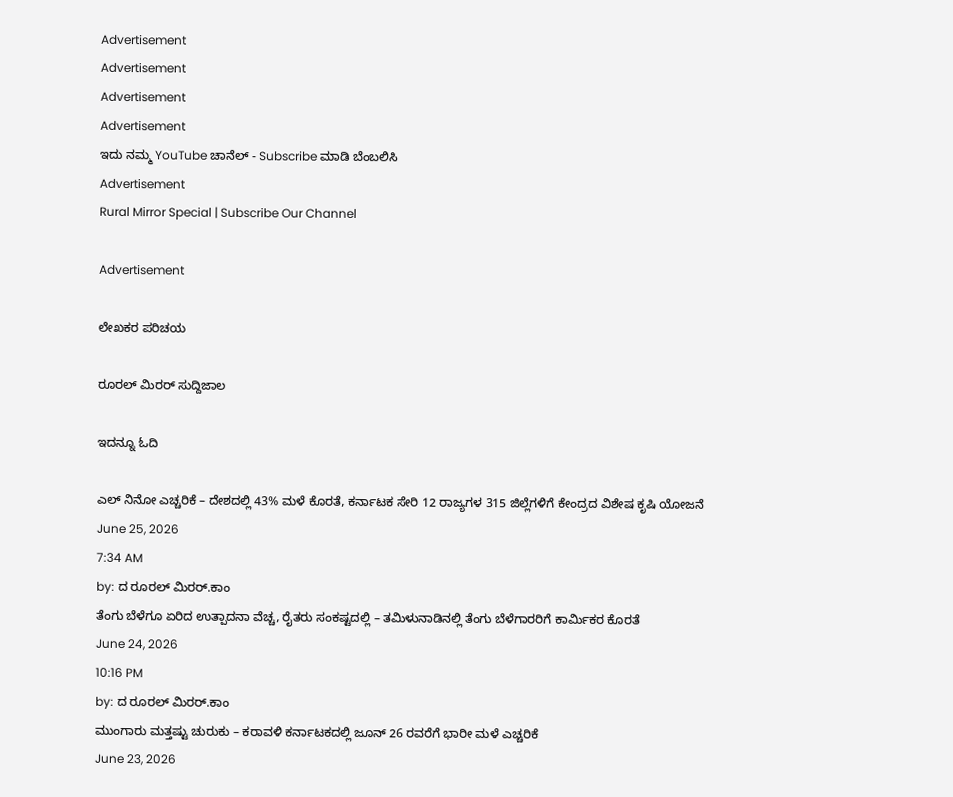Advertisement
Advertisement
Advertisement
Advertisement
ಇದು ನಮ್ಮ YouTube ಚಾನೆಲ್ - Subscribe ಮಾಡಿ ಬೆಂಬಲಿಸಿ
Advertisement
Rural Mirror Special | Subscribe Our Channel

Advertisement

ಲೇಖಕರ ಪರಿಚಯ

ರೂರಲ್‌ ಮಿರರ್ ಸುದ್ದಿಜಾಲ

ಇದನ್ನೂ ಓದಿ

ಎಲ್ ನಿನೋ ಎಚ್ಚರಿಕೆ – ದೇಶದಲ್ಲಿ 43% ಮಳೆ ಕೊರತೆ, ಕರ್ನಾಟಕ ಸೇರಿ 12 ರಾಜ್ಯಗಳ 315 ಜಿಲ್ಲೆಗಳಿಗೆ ಕೇಂದ್ರದ ವಿಶೇಷ ಕೃಷಿ ಯೋಜನೆ
June 25, 2026
7:34 AM
by: ದ ರೂರಲ್ ಮಿರರ್.ಕಾಂ
ತೆಂಗು ಬೆಳೆಗೂ ಏರಿದ ಉತ್ಪಾದನಾ ವೆಚ್ಚ, ರೈತರು ಸಂಕಷ್ಟದಲ್ಲಿ – ತಮಿಳುನಾಡಿನಲ್ಲಿ ತೆಂಗು ಬೆಳೆಗಾರರಿಗೆ ಕಾರ್ಮಿಕರ ಕೊರತೆ
June 24, 2026
10:16 PM
by: ದ ರೂರಲ್ ಮಿರರ್.ಕಾಂ
ಮುಂಗಾರು ಮತ್ತಷ್ಟು ಚುರುಕು – ಕರಾವಳಿ ಕರ್ನಾಟಕದಲ್ಲಿ ಜೂನ್ 26 ರವರೆಗೆ ಭಾರೀ ಮಳೆ ಎಚ್ಚರಿಕೆ
June 23, 2026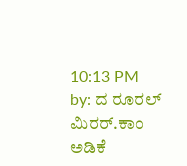10:13 PM
by: ದ ರೂರಲ್ ಮಿರರ್.ಕಾಂ
ಅಡಿಕೆ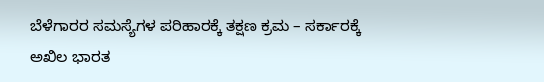ಬೆಳೆಗಾರರ ಸಮಸ್ಯೆಗಳ ಪರಿಹಾರಕ್ಕೆ ತಕ್ಷಣ ಕ್ರಮ – ಸರ್ಕಾರಕ್ಕೆ ಅಖಿಲ ಭಾರತ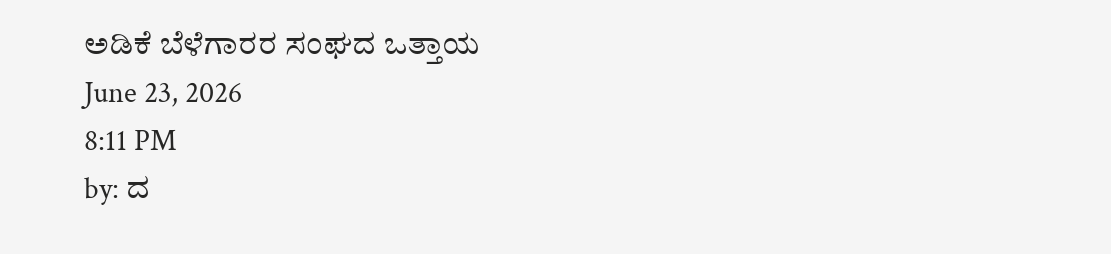ಅಡಿಕೆ ಬೆಳೆಗಾರರ ಸಂಘದ ಒತ್ತಾಯ
June 23, 2026
8:11 PM
by: ದ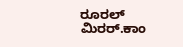ರೂರಲ್ ಮಿರರ್.ಕಾಂ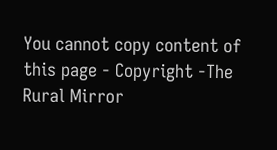You cannot copy content of this page - Copyright -The Rural Mirror